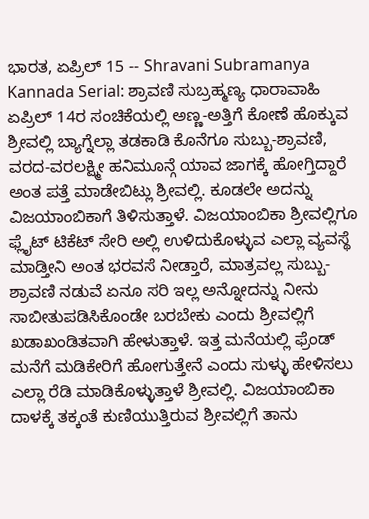ಭಾರತ, ಏಪ್ರಿಲ್ 15 -- Shravani Subramanya Kannada Serial: ಶ್ರಾವಣಿ ಸುಬ್ರಹ್ಮಣ್ಯ ಧಾರಾವಾಹಿ ಏಪ್ರಿಲ್ 14ರ ಸಂಚಿಕೆಯಲ್ಲಿ ಅಣ್ಣ-ಅತ್ತಿಗೆ ಕೋಣೆ ಹೊಕ್ಕುವ ಶ್ರೀವಲ್ಲಿ ಬ್ಯಾಗ್ನೆಲ್ಲಾ ತಡಕಾಡಿ ಕೊನೆಗೂ ಸುಬ್ಬು-ಶ್ರಾವಣಿ, ವರದ-ವರಲಕ್ಷ್ಮೀ ಹನಿಮೂನ್ಗೆ ಯಾವ ಜಾಗಕ್ಕೆ ಹೋಗ್ತಿದ್ದಾರೆ ಅಂತ ಪತ್ತೆ ಮಾಡೇಬಿಟ್ಲು ಶ್ರೀವಲ್ಲಿ. ಕೂಡಲೇ ಅದನ್ನು ವಿಜಯಾಂಬಿಕಾಗೆ ತಿಳಿಸುತ್ತಾಳೆ. ವಿಜಯಾಂಬಿಕಾ ಶ್ರೀವಲ್ಲಿಗೂ ಫ್ಲೈಟ್ ಟಿಕೆಟ್ ಸೇರಿ ಅಲ್ಲಿ ಉಳಿದುಕೊಳ್ಳುವ ಎಲ್ಲಾ ವ್ಯವಸ್ಥೆ ಮಾಡ್ತೀನಿ ಅಂತ ಭರವಸೆ ನೀಡ್ತಾರೆ, ಮಾತ್ರವಲ್ಲ ಸುಬ್ಬು-ಶ್ರಾವಣಿ ನಡುವೆ ಏನೂ ಸರಿ ಇಲ್ಲ ಅನ್ನೋದನ್ನು ನೀನು ಸಾಬೀತುಪಡಿಸಿಕೊಂಡೇ ಬರಬೇಕು ಎಂದು ಶ್ರೀವಲ್ಲಿಗೆ ಖಡಾಖಂಡಿತವಾಗಿ ಹೇಳುತ್ತಾಳೆ. ಇತ್ತ ಮನೆಯಲ್ಲಿ ಫ್ರೆಂಡ್ ಮನೆಗೆ ಮಡಿಕೇರಿಗೆ ಹೋಗುತ್ತೇನೆ ಎಂದು ಸುಳ್ಳು ಹೇಳಿಸಲು ಎಲ್ಲಾ ರೆಡಿ ಮಾಡಿಕೊಳ್ಳುತ್ತಾಳೆ ಶ್ರೀವಲ್ಲಿ. ವಿಜಯಾಂಬಿಕಾ ದಾಳಕ್ಕೆ ತಕ್ಕಂತೆ ಕುಣಿಯುತ್ತಿರುವ ಶ್ರೀವಲ್ಲಿಗೆ ತಾನು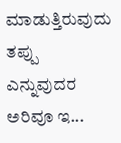ಮಾಡುತ್ತಿರುವುದು ತಪ್ಪು ಎನ್ನುವುದರ ಅರಿವೂ ಇ...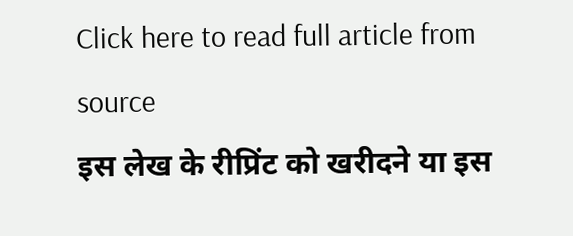Click here to read full article from source
इस लेख के रीप्रिंट को खरीदने या इस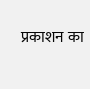प्रकाशन का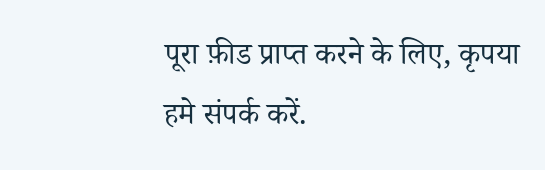पूरा फ़ीड प्राप्त करने के लिए, कृपया
हमे संपर्क करें.